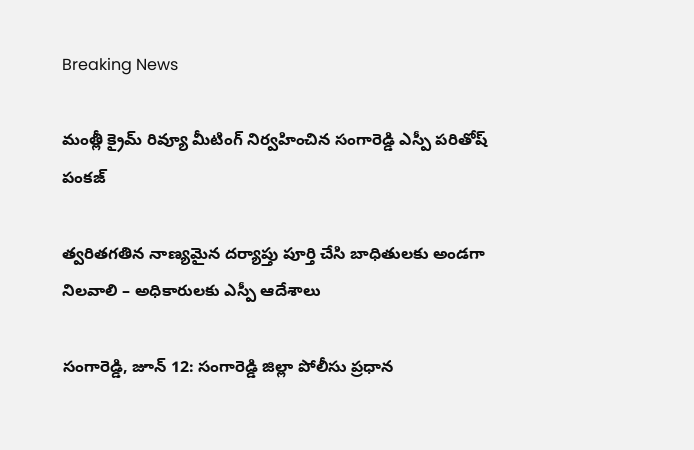Breaking News

మంత్లీ క్రైమ్ రివ్యూ మీటింగ్ నిర్వహించిన సంగారెడ్డి ఎస్పీ పరితోష్ పంకజ్

త్వరితగతిన నాణ్యమైన దర్యాప్తు పూర్తి చేసి బాధితులకు అండగా నిలవాలి – అధికారులకు ఎస్పీ ఆదేశాలు

సంగారెడ్డి, జూన్ 12: సంగారెడ్డి జిల్లా పోలీసు ప్రధాన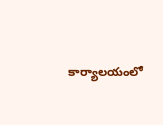కార్యాలయంలో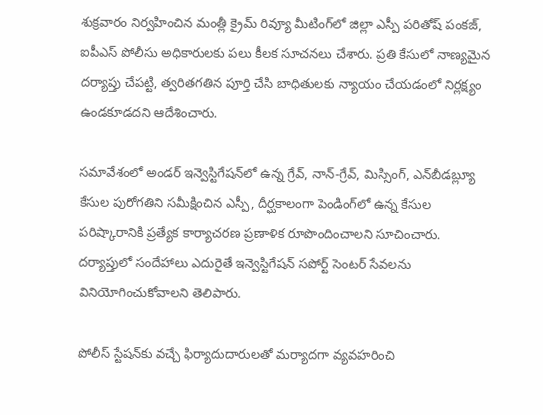శుక్రవారం నిర్వహించిన మంత్లీ క్రైమ్ రివ్యూ మీటింగ్‌లో జిల్లా ఎస్పీ పరితోష్ పంకజ్, ఐపీఎస్ పోలీసు అధికారులకు పలు కీలక సూచనలు చేశారు. ప్రతి కేసులో నాణ్యమైన దర్యాప్తు చేపట్టి, త్వరితగతిన పూర్తి చేసి బాధితులకు న్యాయం చేయడంలో నిర్లక్ష్యం ఉండకూడదని ఆదేశించారు.

సమావేశంలో అండర్ ఇన్వెస్టిగేషన్‌లో ఉన్న గ్రేవ్, నాన్-గ్రేవ్, మిస్సింగ్, ఎన్‌బీడబ్ల్యూ కేసుల పురోగతిని సమీక్షించిన ఎస్పీ, దీర్ఘకాలంగా పెండింగ్‌లో ఉన్న కేసుల పరిష్కారానికి ప్రత్యేక కార్యాచరణ ప్రణాళిక రూపొందించాలని సూచించారు. దర్యాప్తులో సందేహాలు ఎదురైతే ఇన్వెస్టిగేషన్ సపోర్ట్ సెంటర్ సేవలను వినియోగించుకోవాలని తెలిపారు.

పోలీస్ స్టేషన్‌కు వచ్చే ఫిర్యాదుదారులతో మర్యాదగా వ్యవహరించి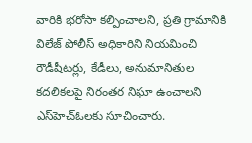వారికి భరోసా కల్పించాలని, ప్రతి గ్రామానికి విలేజ్ పోలీస్ అధికారిని నియమించి రౌడీషీటర్లు, కేడీలు, అనుమానితుల కదలికలపై నిరంతర నిఘా ఉంచాలని ఎస్‌హెచ్‌ఓలకు సూచించారు.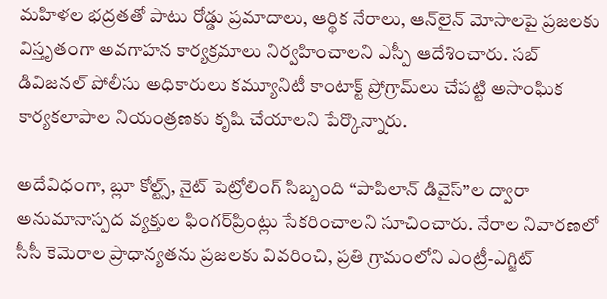మహిళల భద్రతతో పాటు రోడ్డు ప్రమాదాలు, ఆర్థిక నేరాలు, ఆన్‌లైన్ మోసాలపై ప్రజలకు విస్తృతంగా అవగాహన కార్యక్రమాలు నిర్వహించాలని ఎస్పీ ఆదేశించారు. సబ్ డివిజనల్ పోలీసు అధికారులు కమ్యూనిటీ కాంటాక్ట్ ప్రోగ్రామ్‌లు చేపట్టి అసాంఘిక కార్యకలాపాల నియంత్రణకు కృషి చేయాలని పేర్కొన్నారు.

అదేవిధంగా, బ్లూ కోల్ట్స్, నైట్ పెట్రోలింగ్ సిబ్బంది “పాపిలాన్ డివైస్”ల ద్వారా అనుమానాస్పద వ్యక్తుల ఫింగర్‌ప్రింట్లు సేకరించాలని సూచించారు. నేరాల నివారణలో సీసీ కెమెరాల ప్రాధాన్యతను ప్రజలకు వివరించి, ప్రతి గ్రామంలోని ఎంట్రీ-ఎగ్జిట్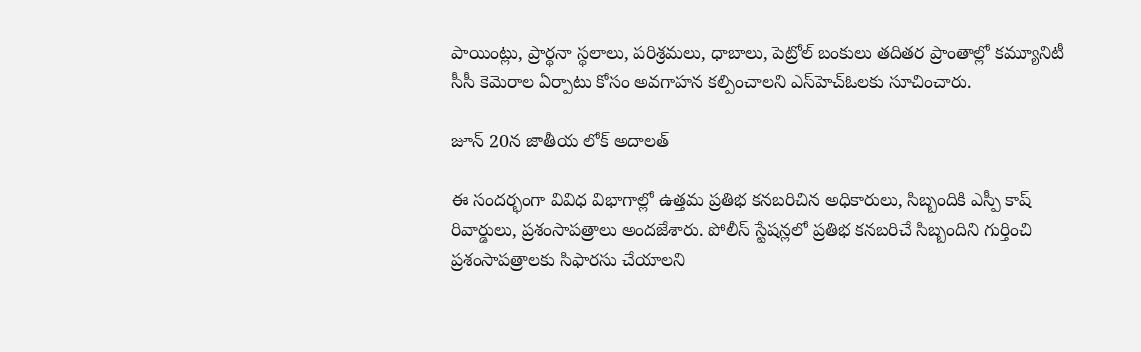పాయింట్లు, ప్రార్థనా స్థలాలు, పరిశ్రమలు, ధాబాలు, పెట్రోల్ బంకులు తదితర ప్రాంతాల్లో కమ్యూనిటీ సీసీ కెమెరాల ఏర్పాటు కోసం అవగాహన కల్పించాలని ఎస్‌హెచ్‌ఓలకు సూచించారు.

జూన్ 20న జాతీయ లోక్ అదాలత్‌

ఈ సందర్భంగా వివిధ విభాగాల్లో ఉత్తమ ప్రతిభ కనబరిచిన అధికారులు, సిబ్బందికి ఎస్పీ కాష్ రివార్డులు, ప్రశంసాపత్రాలు అందజేశారు. పోలీస్ స్టేషన్లలో ప్రతిభ కనబరిచే సిబ్బందిని గుర్తించి ప్రశంసాపత్రాలకు సిఫారసు చేయాలని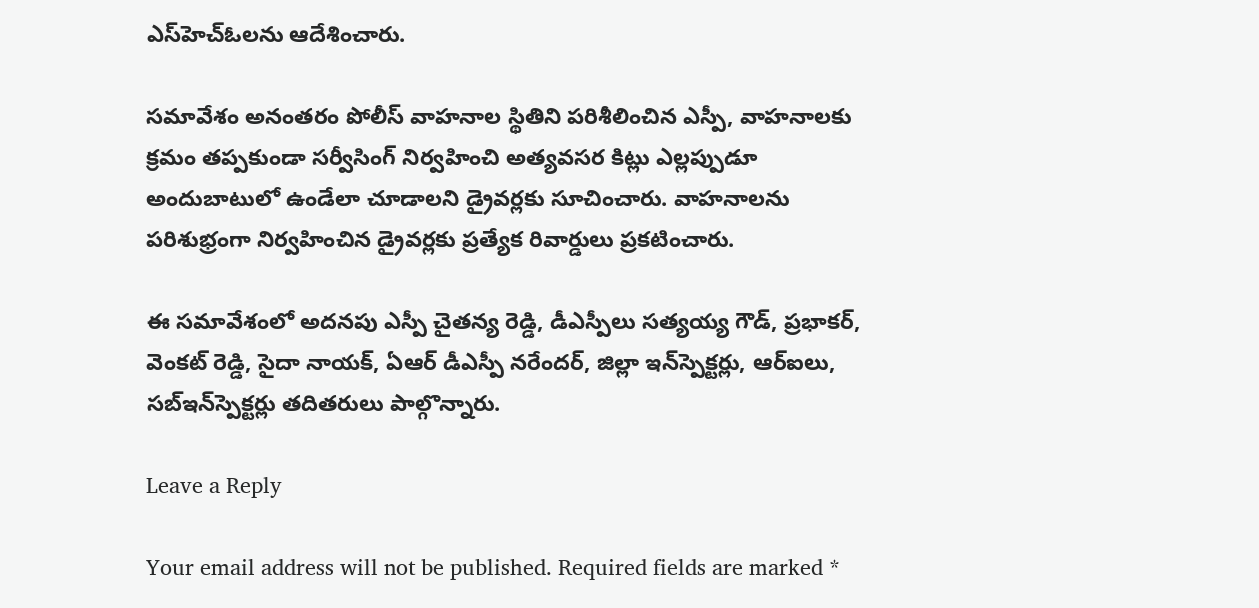ఎస్‌హెచ్‌ఓలను ఆదేశించారు.

సమావేశం అనంతరం పోలీస్ వాహనాల స్థితిని పరిశీలించిన ఎస్పీ, వాహనాలకు క్రమం తప్పకుండా సర్వీసింగ్ నిర్వహించి అత్యవసర కిట్లు ఎల్లప్పుడూ అందుబాటులో ఉండేలా చూడాలని డ్రైవర్లకు సూచించారు. వాహనాలను పరిశుభ్రంగా నిర్వహించిన డ్రైవర్లకు ప్రత్యేక రివార్డులు ప్రకటించారు.

ఈ సమావేశంలో అదనపు ఎస్పీ చైతన్య రెడ్డి, డీఎస్పీలు సత్యయ్య గౌడ్, ప్రభాకర్, వెంకట్ రెడ్డి, సైదా నాయక్, ఏఆర్ డీఎస్పీ నరేందర్, జిల్లా ఇన్‌స్పెక్టర్లు, ఆర్‌ఐలు, సబ్‌ఇన్‌స్పెక్టర్లు తదితరులు పాల్గొన్నారు.

Leave a Reply

Your email address will not be published. Required fields are marked *